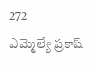272
ఎమ్మెల్యే ప్రకాష్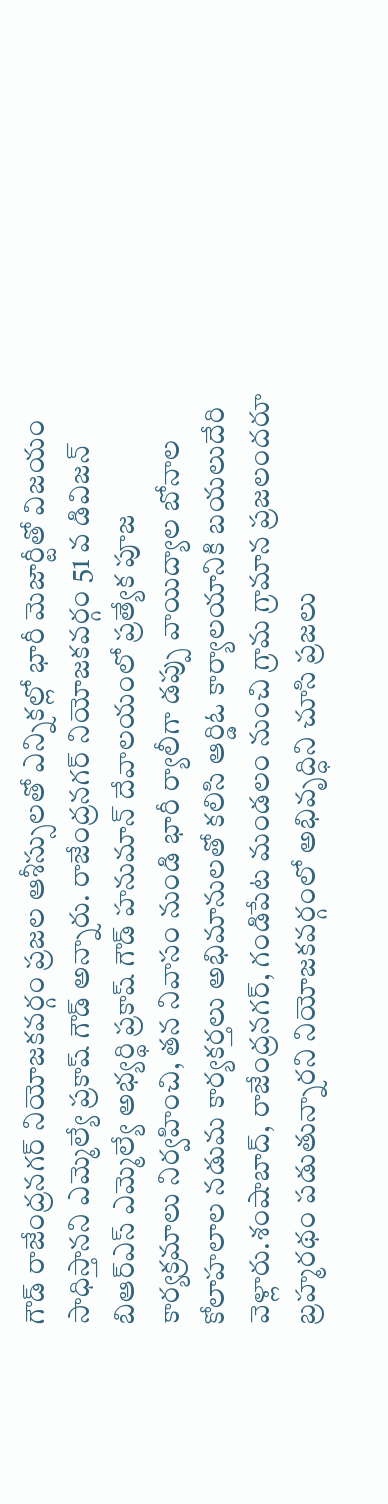గౌడ్ రాజేంద్రనగర్ నియోజకవర్గం ప్రజల ఆశీస్సులతో ఎన్నికల్లో భారీ మెజార్టీతో విజయం సాధిస్తానని ఎమ్మెల్యే ప్రకాష్ గౌడ్ అన్నారు. రాజేంద్రనగర్ నియోజకవర్గం 51 వ డివిజన్ బిఆర్ఎస్ ఎమ్మెల్యే అభ్యర్థి ప్రకాష్ గౌడ్ హనుమాన్ దేవాలయంలో ప్రత్యేక పూజ కార్యక్రమాలు నిర్వహించి, తన నివాసం నుండి భారీ ర్యాలీగా డప్పు వాయిద్యాల బోనాల కోలాహలాల నడుమ కార్యకర్తలు అభిమానులతో కలిసి ఆర్డిఓ కార్యాలయానికి బయలుదేరి వెళ్లారు.శంషాబాద్, రాజేంద్రనగర్, గండిపేట మండలం నుంచి గ్రామ గ్రామాన ప్రజలందరూ బ్రహ్మరథం పడుతున్నారని నియోజకవర్గంలో అభివృద్ధిని చూసి ప్రజలు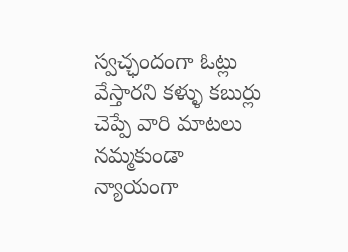స్వచ్ఛందంగా ఓట్లు వేస్తారని కళ్ళు కబుర్లు చెప్పే వారి మాటలు నమ్మకుండా న్యాయంగా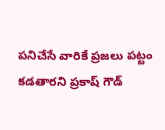పనిచేసే వారికే ప్రజలు పట్టం కడతారని ప్రకాష్ గౌడ్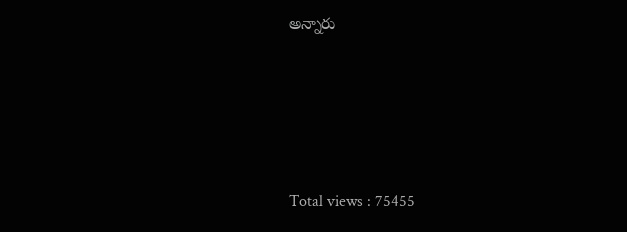అన్నారు






Total views : 75455